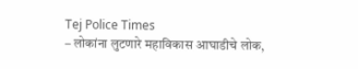Tej Police Times
– लोकांना लुटणारे महाविकास आघाडीचे लोक,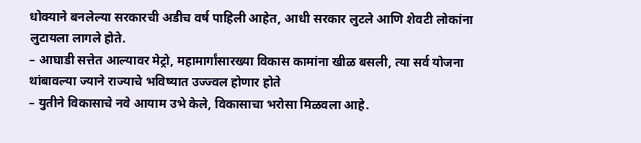धोक्याने बनलेल्या सरकारची अडीच वर्ष पाहिली आहेत, आधी सरकार लुटले आणि शेवटी लोकांना लुटायला लागले होते.
– आघाडी सत्तेत आल्यावर मेट्रो, महामार्गांसारख्या विकास कामांना खीळ बसली, त्या सर्व योजना थांबावल्या ज्याने राज्याचे भविष्यात उज्ज्वल होणार होते
– युतीने विकासाचे नवे आयाम उभे केले, विकासाचा भरोसा मिळवला आहे.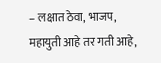– लक्षात ठेवा, भाजप, महायुती आहे तर गती आहे,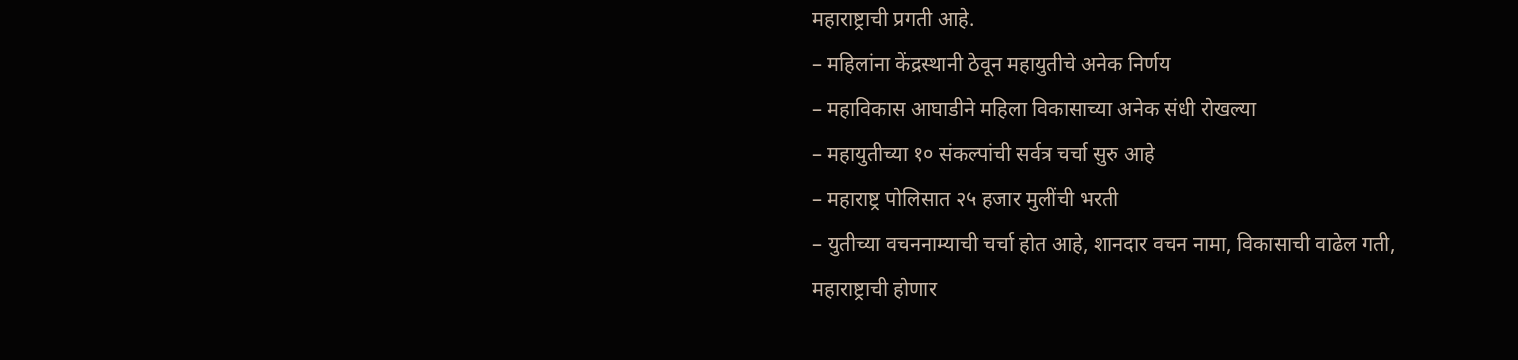महाराष्ट्राची प्रगती आहे.
– महिलांना केंद्रस्थानी ठेवून महायुतीचे अनेक निर्णय
– महाविकास आघाडीने महिला विकासाच्या अनेक संधी रोखल्या
– महायुतीच्या १० संकल्पांची सर्वत्र चर्चा सुरु आहे
– महाराष्ट्र पोलिसात २५ हजार मुलींची भरती
– युतीच्या वचननाम्याची चर्चा होत आहे, शानदार वचन नामा, विकासाची वाढेल गती, महाराष्ट्राची होणार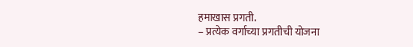हमाखास प्रगती.
– प्रत्येक वर्गाच्या प्रगतीची योजना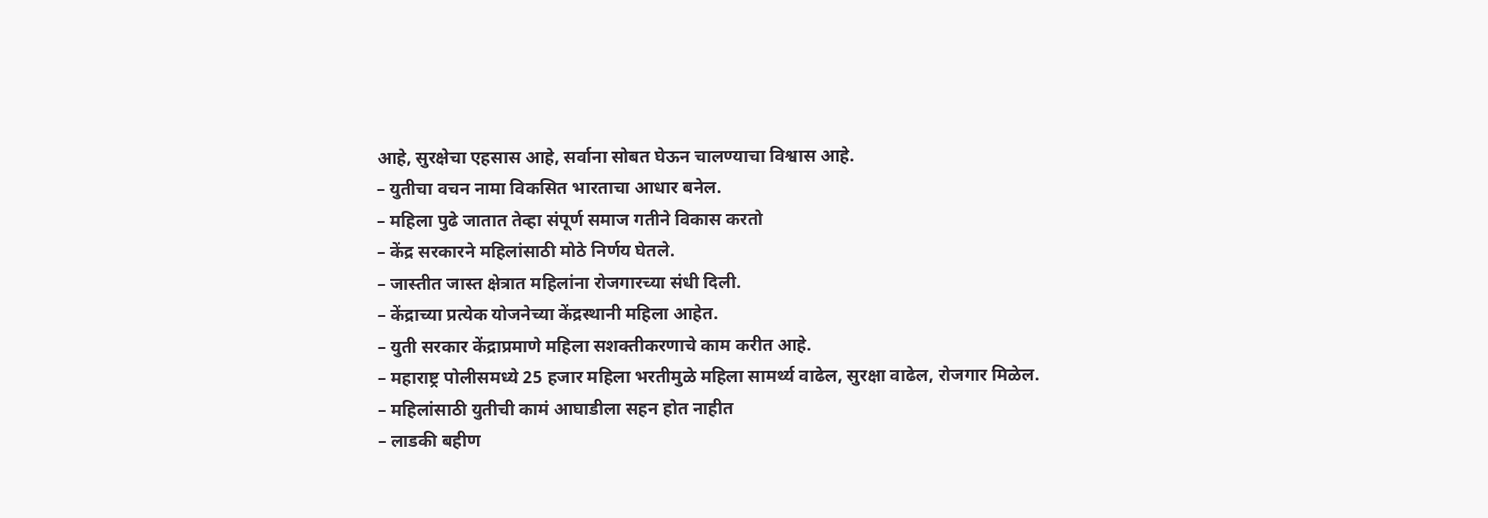आहे, सुरक्षेचा एहसास आहे, सर्वाना सोबत घेऊन चालण्याचा विश्वास आहे.
– युतीचा वचन नामा विकसित भारताचा आधार बनेल.
– महिला पुढे जातात तेव्हा संपूर्ण समाज गतीने विकास करतो
– केंद्र सरकारने महिलांसाठी मोठे निर्णय घेतले.
– जास्तीत जास्त क्षेत्रात महिलांना रोजगारच्या संधी दिली.
– केंद्राच्या प्रत्येक योजनेच्या केंद्रस्थानी महिला आहेत.
– युती सरकार केंद्राप्रमाणे महिला सशक्तीकरणाचे काम करीत आहे.
– महाराष्ट्र पोलीसमध्ये 25 हजार महिला भरतीमुळे महिला सामर्थ्य वाढेल, सुरक्षा वाढेल, रोजगार मिळेल.
– महिलांसाठी युतीची कामं आघाडीला सहन होत नाहीत
– लाडकी बहीण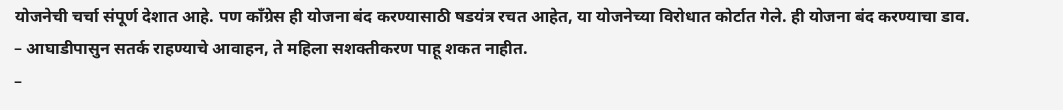योजनेची चर्चा संपूर्ण देशात आहे. पण काँग्रेस ही योजना बंद करण्यासाठी षडयंत्र रचत आहेत, या योजनेच्या विरोधात कोर्टात गेले. ही योजना बंद करण्याचा डाव.
– आघाडीपासुन सतर्क राहण्याचे आवाहन, ते महिला सशक्तीकरण पाहू शकत नाहीत.
–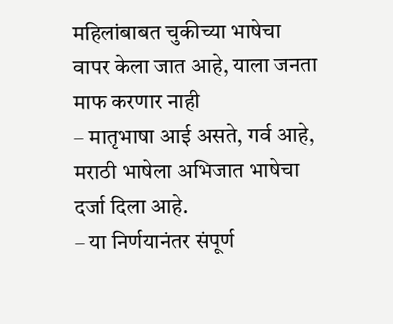महिलांबाबत चुकीच्या भाषेचा वापर केला जात आहे, याला जनता माफ करणार नाही
– मातृभाषा आई असते, गर्व आहे, मराठी भाषेला अभिजात भाषेचा दर्जा दिला आहे.
– या निर्णयानंतर संपूर्ण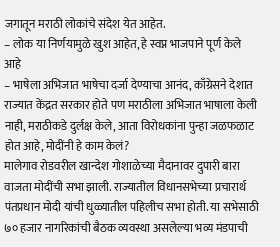जगातून मराठी लोकांचे संदेश येत आहेत.
– लोक या निर्णयामुळे खुश आहेत, हे स्वप्न भाजपाने पूर्ण केले आहे
– भाषेला अभिजात भाषेचा दर्जा देण्याचा आनंद, काँग्रेसने देशात राज्यात केंद्रत सरकार होते पण मराठीला अभिजात भाषाला केली नाही, मराठीकडे दुर्लक्ष केले, आता विरोधकांना पुन्हा जळफळाट होत आहे, मोदींनी हे काम केलं?
मालेगाव रोडवरील खान्देश गोशाळेच्या मैदानावर दुपारी बारा वाजता मोदींची सभा झाली. राज्यातील विधानसभेच्या प्रचारार्थ पंतप्रधान मोदी यांची धुळ्यातील पहिलीच सभा होती. या सभेसाठी ७० हजार नागरिकांची बैठक व्यवस्था असलेल्या भव्य मंडपाची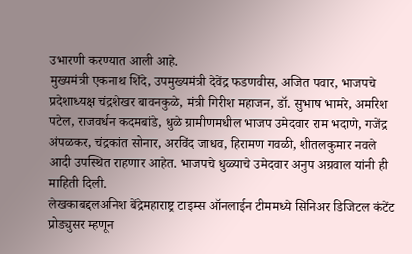उभारणी करण्यात आली आहे.
मुख्यमंत्री एकनाथ शिंदे, उपमुख्यमंत्री देवेंद्र फडणवीस, अजित पवार, भाजपचे प्रदेशाध्यक्ष चंद्रशेखर बावनकुळे, मंत्री गिरीश महाजन, डॉ. सुभाष भामरे, अमरिश पटेल, राजवर्धन कदमबांडे, धुळे ग्रामीणमधील भाजप उमेदवार राम भदाणे, गजेंद्र अंपळकर, चंद्रकांत सोनार, अरविंद जाधव, हिरामण गवळी, शीतलकुमार नवले आदी उपस्थित राहणार आहेत. भाजपचे धुळ्याचे उमेदवार अनुप अग्रवाल यांनी ही माहिती दिली.
लेखकाबद्दलअनिश बेंद्रेमहाराष्ट्र टाइम्स ऑनलाईन टीममध्ये सिनिअर डिजिटल कंटेंट प्रोड्युसर म्हणून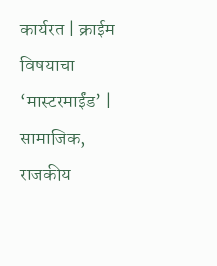कार्यरत | क्राईम विषयाचा ‘मास्टरमाईंड’ | सामाजिक, राजकीय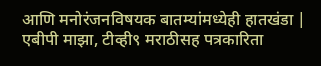आणि मनोरंजनविषयक बातम्यांमध्येही हातखंडा | एबीपी माझा, टीव्ही९ मराठीसह पत्रकारिता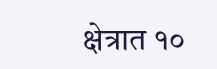क्षेत्रात १०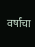वर्षांचा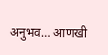अनुभव… आणखी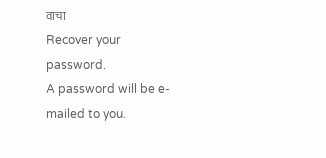वाचा
Recover your password.
A password will be e-mailed to you.